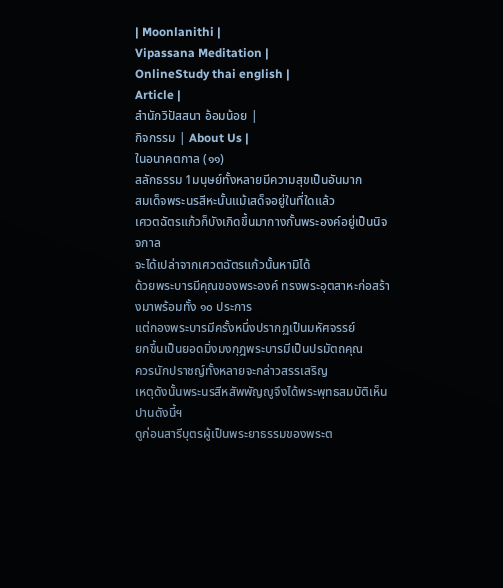| Moonlanithi |
Vipassana Meditation |
OnlineStudy thai english |
Article |
สำนักวิปัสสนา อ้อมน้อย |
กิจกรรม | About Us |
ในอนาคตกาล (๑๑)
สลักธรรม 1มนุษย์ทั้งหลายมีความสุขเป็นอันมาก
สมเด็จพระนรสีหะนั้นแม้เสด็จอยู่ในที่ใดแล้ว
เศวตฉัตรแก้วก็บังเกิดขึ้นมากางกั้นพระองค์อยู่เป็นนิจจกาล
จะได้เปล่าจากเศวตฉัตรแก้วนั้นหามิได้
ด้วยพระบารมีคุณของพระองค์ ทรงพระอุตสาหะก่อสร้างมาพร้อมทั้ง ๑๐ ประการ
แต่กองพระบารมีครั้งหนึ่งปรากฏเป็นมหัศจรรย์
ยกขึ้นเป็นยอดมิ่งมงกุฎพระบารมีเป็นปรมัตถคุณ
ควรนักปราชญ์ทั้งหลายจะกล่าวสรรเสริญ
เหตุดังนั้นพระนรสีหสัพพัญญูจึงได้พระพุทธสมบัติเห็นปานดังนี้ฯ
ดูก่อนสารีบุตรผู้เป็นพระยาธรรมของพระต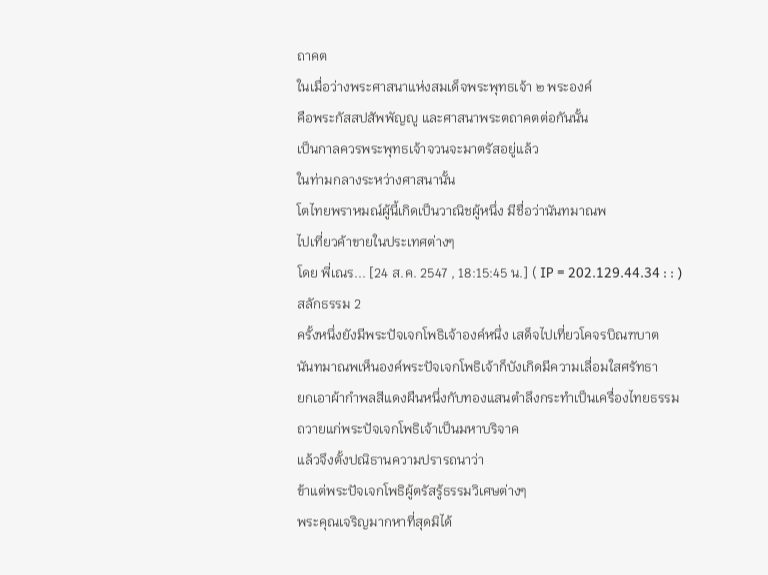ถาคต
ในเมื่อว่างพระศาสนาแห่งสมเด็จพระพุทธเจ้า ๒ พระองค์
คือพระกัสสปสัพพัญญู และศาสนาพระตถาคตต่อกันนั้น
เป็นกาลควรพระพุทธเจ้าจวนจะมาตรัสอยู่แล้ว
ในท่ามกลางระหว่างศาสนานั้น
โตไทยพราหมณ์ผู้นี้เกิดเป็นวาณิชผู้หนึ่ง มีชื่อว่านันทมาณพ
ไปเที่ยวค้าขายในประเทศต่างๆ
โดย พี่เณร... [24 ส.ค. 2547 , 18:15:45 น.] ( IP = 202.129.44.34 : : )
สลักธรรม 2
ครั้งหนึ่งยังมีพระปัจเจกโพธิเจ้าองค์หนึ่ง เสด็จไปเที่ยวโคจรบิณฑบาต
นันทมาณพเห็นองค์พระปัจเจกโพธิเจ้าก็บังเกิดมีความเลื่อมใสศรัทธา
ยกเอาผ้ากำพลสีแดงผืนหนึ่งกับทองแสนตำลึงกระทำเป็นเครื่องไทยธรรม
ถวายแก่พระปัจเจกโพธิเจ้าเป็นมหาบริจาค
แล้วจึงตั้งปณิธานความปรารถนาว่า
ข้าแต่พระปัจเจกโพธิผู้ตรัสรู้ธรรมวิเศษต่างๆ
พระคุณเจริญมากหาที่สุดมิได้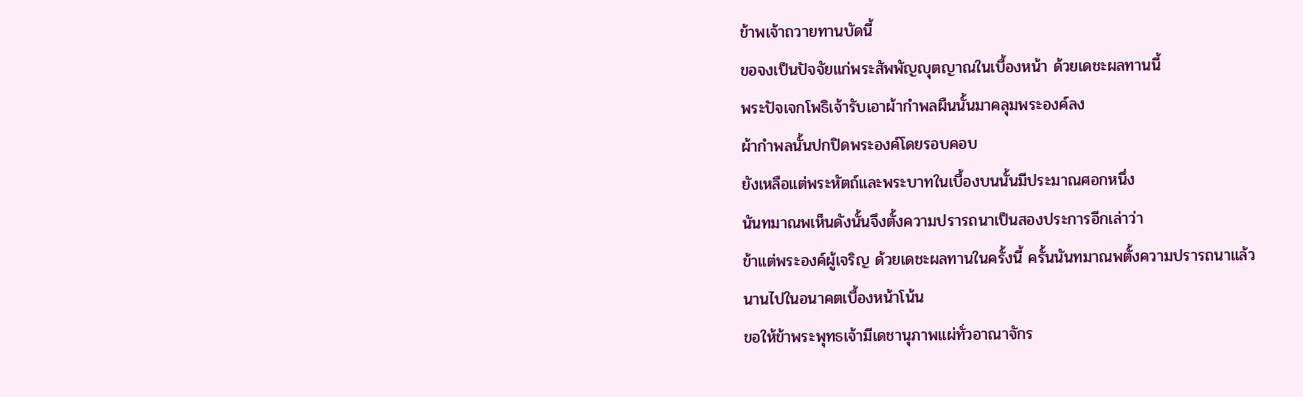ข้าพเจ้าถวายทานบัดนี้
ขอจงเป็นปัจจัยแก่พระสัพพัญญุตญาณในเบื้องหน้า ด้วยเดชะผลทานนี้
พระปัจเจกโพธิเจ้ารับเอาผ้ากำพลผืนนั้นมาคลุมพระองค์ลง
ผ้ากำพลนั้นปกปิดพระองค์โดยรอบคอบ
ยังเหลือแต่พระหัตถ์และพระบาทในเบื้องบนนั้นมีประมาณศอกหนึ่ง
นันทมาณพเห็นดังนั้นจึงตั้งความปรารถนาเป็นสองประการอีกเล่าว่า
ข้าแต่พระองค์ผู้เจริญ ด้วยเดชะผลทานในครั้งนี้ ครั้นนันทมาณพตั้งความปรารถนาแล้ว
นานไปในอนาคตเบื้องหน้าโน้น
ขอให้ข้าพระพุทธเจ้ามีเดชานุภาพแผ่ทั่วอาณาจักร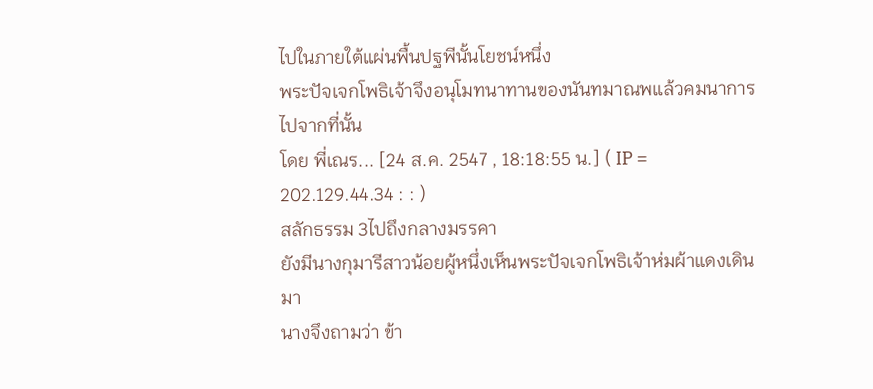ไปในภายใต้แผ่นพื้นปฐพีนั้นโยชน์หนึ่ง
พระปัจเจกโพธิเจ้าจึงอนุโมทนาทานของนันทมาณพแล้วคมนาการไปจากที่นั้น
โดย พี่เณร... [24 ส.ค. 2547 , 18:18:55 น.] ( IP = 202.129.44.34 : : )
สลักธรรม 3ไปถึงกลางมรรคา
ยังมีนางกุมารีสาวน้อยผู้หนึ่งเห็นพระปัจเจกโพธิเจ้าห่มผ้าแดงเดินมา
นางจึงถามว่า ข้า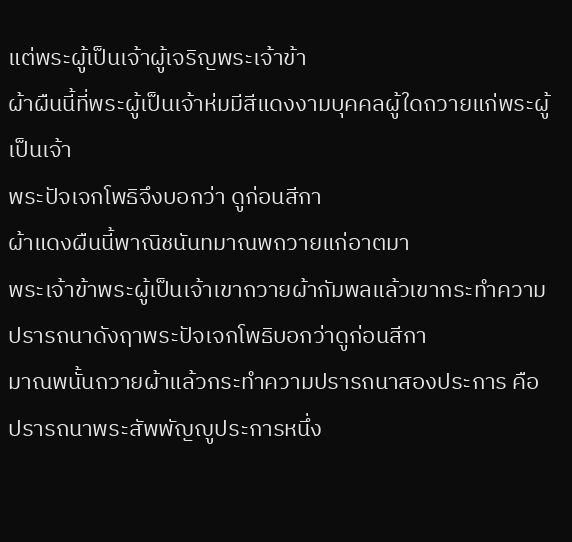แต่พระผู้เป็นเจ้าผู้เจริญพระเจ้าข้า
ผ้าผืนนี้ที่พระผู้เป็นเจ้าห่มมีสีแดงงามบุคคลผู้ใดถวายแก่พระผู้เป็นเจ้า
พระปัจเจกโพธิจึงบอกว่า ดูก่อนสีกา
ผ้าแดงผืนนี้พาณิชนันทมาณพถวายแก่อาตมา
พระเจ้าข้าพระผู้เป็นเจ้าเขาถวายผ้ากัมพลแล้วเขากระทำความปรารถนาดังฤาพระปัจเจกโพธิบอกว่าดูก่อนสีกา
มาณพนั้นถวายผ้าแล้วกระทำความปรารถนาสองประการ คือ
ปรารถนาพระสัพพัญญูประการหนึ่ง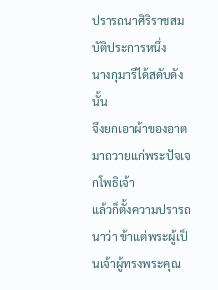ปรารถนาศิริราชสมบัติประการหนึ่ง
นางกุมารีได้สดับดังนั้น
จึงยกเอาผ้าของอาตมาถวายแก่พระปัจเจกโพธิเจ้า
แล้วก็ตั้งความปรารถนาว่า ข้าแต่พระผู้เป็นเจ้าผู้ทรงพระคุณ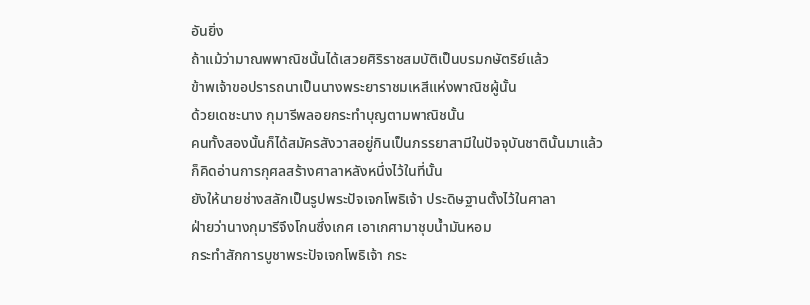อันยิ่ง
ถ้าแม้ว่ามาณพพาณิชนั้นได้เสวยศิริราชสมบัติเป็นบรมกษัตริย์แล้ว
ข้าพเจ้าขอปรารถนาเป็นนางพระยาราชมเหสีแห่งพาณิชผู้นั้น
ด้วยเดชะนาง กุมารีพลอยกระทำบุญตามพาณิชนั้น
คนทั้งสองนั้นก็ได้สมัครสังวาสอยู่กินเป็นภรรยาสามีในปัจจุบันชาตินั้นมาแล้ว
ก็คิดอ่านการกุศลสร้างศาลาหลังหนึ่งไว้ในที่นั้น
ยังให้นายช่างสลักเป็นรูปพระปัจเจกโพธิเจ้า ประดิษฐานตั้งไว้ในศาลา
ฝ่ายว่านางกุมารีจึงโกนซึ่งเกศ เอาเกศามาชุบน้ำมันหอม
กระทำสักการบูชาพระปัจเจกโพธิเจ้า กระ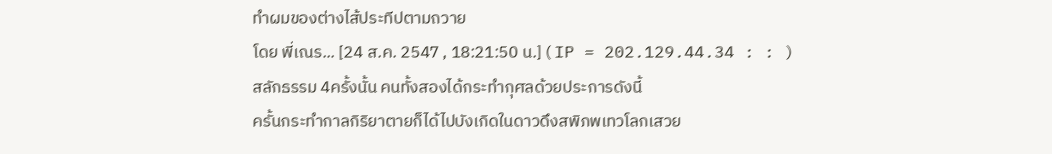ทำผมของต่างไส้ประทีปตามถวาย
โดย พี่เณร... [24 ส.ค. 2547 , 18:21:50 น.] ( IP = 202.129.44.34 : : )
สลักธรรม 4ครั้งนั้น คนทั้งสองได้กระทำกุศลด้วยประการดังนี้
ครั้นกระทำกาลกิริยาตายก็ได้ไปบังเกิดในดาวดึงสพิภพเทวโลกเสวย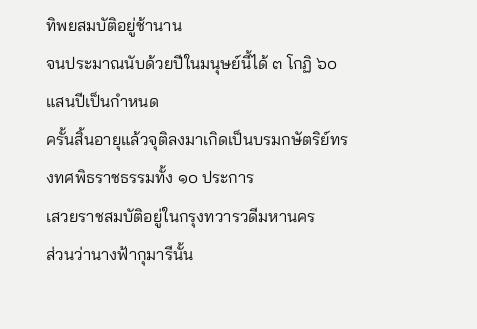ทิพยสมบัติอยู่ช้านาน
จนประมาณนับด้วยปีในมนุษย์นี้ได้ ๓ โกฏิ ๖๐ แสนปีเป็นกำหนด
ครั้นสิ้นอายุแล้วจุติลงมาเกิดเป็นบรมกษัตริย์ทรงทศพิธราชธรรมทั้ง ๑๐ ประการ
เสวยราชสมบัติอยู่ในกรุงทวารวดีมหานคร
ส่วนว่านางฟ้ากุมารีนั้น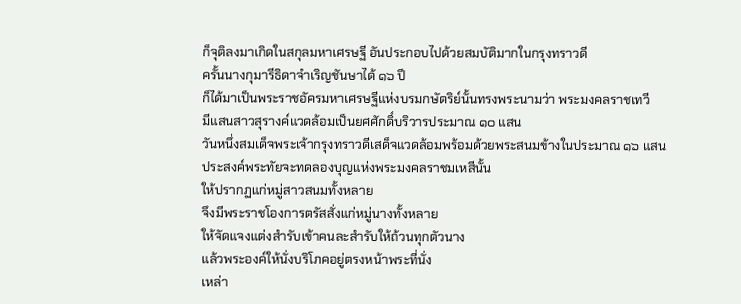ก็จุติลงมาเกิดในสกุลมหาเศรษฐี อันประกอบไปด้วยสมบัติมากในกรุงทราวดี
ครั้นนางกุมารีธิดาจำเริญชันษาได้ ๑๖ ปี
ก็ได้มาเป็นพระราชอัครมหาเศรษฐีแห่งบรมกษัตริย์นั้นทรงพระนามว่า พระมงคลราชเทวี
มีแสนสาวสุรางค์แวดล้อมเป็นยศศักดิ์บริวารประมาณ ๑๐ แสน
วันหนึ่งสมเด็จพระเจ้ากรุงทราวดีเสด็จแวดล้อมพร้อมด้วยพระสนมข้างในประมาณ ๑๖ แสน
ประสงค์พระทัยจะทดลองบุญแห่งพระมงคลราชมเหสีนั้น
ให้ปรากฏแก่หมู่สาวสนมทั้งหลาย
จึงมีพระราชโองการตรัสสั่งแก่หมู่นางทั้งหลาย
ให้จัดแจงแต่งสำรับเข้าคนละสำรับให้ถ้วนทุกตัวนาง
แล้วพระองค์ให้นั่งบริโภคอยู่ตรงหน้าพระที่นั่ง
เหล่า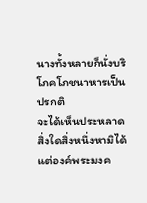นางทั้งหลายก็นั่งบริโภคโภชนาหารเป็นปรกติ
จะได้เห็นประหลาดสิ่งใดสิ่งหนึ่งหามิได้
แต่องค์พระมงค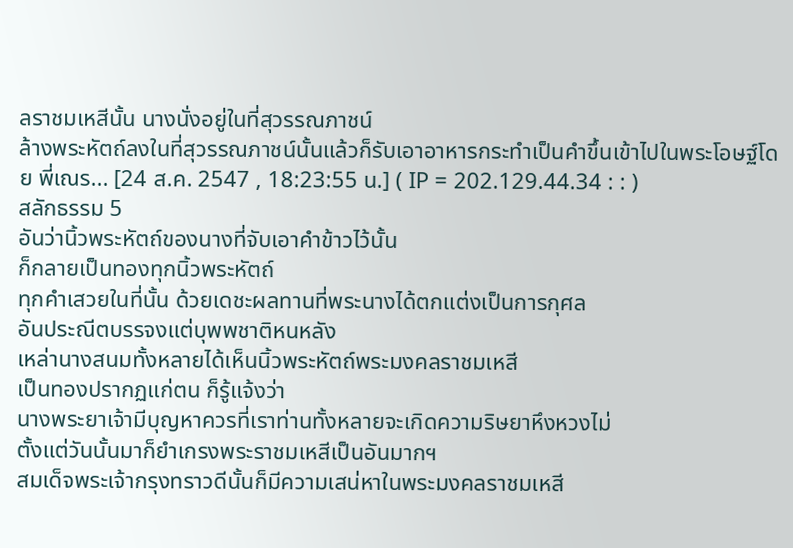ลราชมเหสีนั้น นางนั่งอยู่ในที่สุวรรณภาชน์
ล้างพระหัตถ์ลงในที่สุวรรณภาชน์นั้นแล้วก็รับเอาอาหารกระทำเป็นคำขึ้นเข้าไปในพระโอษฐ์โดย พี่เณร... [24 ส.ค. 2547 , 18:23:55 น.] ( IP = 202.129.44.34 : : )
สลักธรรม 5
อันว่านิ้วพระหัตถ์ของนางที่จับเอาคำข้าวไว้นั้น
ก็กลายเป็นทองทุกนิ้วพระหัตถ์
ทุกคำเสวยในที่นั้น ด้วยเดชะผลทานที่พระนางได้ตกแต่งเป็นการกุศล
อันประณีตบรรจงแต่บุพพชาติหนหลัง
เหล่านางสนมทั้งหลายได้เห็นนิ้วพระหัตถ์พระมงคลราชมเหสี
เป็นทองปรากฏแก่ตน ก็รู้แจ้งว่า
นางพระยาเจ้ามีบุญหาควรที่เราท่านทั้งหลายจะเกิดความริษยาหึงหวงไม่
ตั้งแต่วันนั้นมาก็ยำเกรงพระราชมเหสีเป็นอันมากฯ
สมเด็จพระเจ้ากรุงทราวดีนั้นก็มีความเสน่หาในพระมงคลราชมเหสี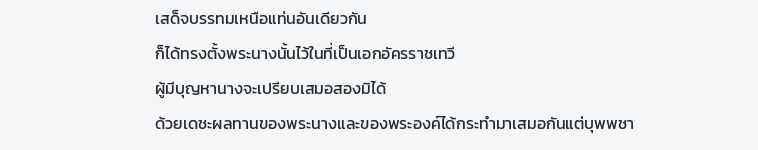เสด็จบรรทมเหนือแท่นอันเดียวกัน
ก็ได้ทรงตั้งพระนางนั้นไว้ในที่เป็นเอกอัครราชเทวี
ผู้มีบุญหานางจะเปรียบเสมอสองมิได้
ด้วยเดชะผลทานของพระนางและของพระองค์ได้กระทำมาเสมอกันแต่บุพพชา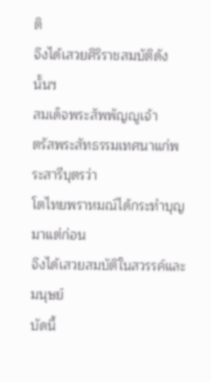ติ
จึงได้เสวยศิริราชสมบัติดังนั้นฯ
สมเด็จพระสัพพัญญูเจ้า
ตรัสพระสัทธรรมเทศนาแก่พระสารีบุตรว่า
โตไทยพราหมณ์ได้กระทำบุญมาแต่ก่อน
จึงได้เสวยสมบัติในสวรรค์และมนุษย์
บัดนี้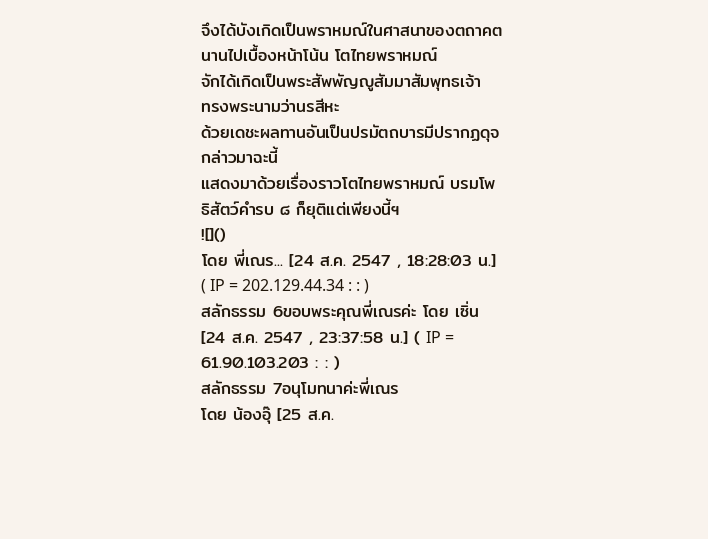จึงได้บังเกิดเป็นพราหมณ์ในศาสนาของตถาคต
นานไปเบื้องหน้าโน้น โตไทยพราหมณ์
จักได้เกิดเป็นพระสัพพัญญูสัมมาสัมพุทธเจ้า
ทรงพระนามว่านรสีหะ
ด้วยเดชะผลทานอันเป็นปรมัตถบารมีปรากฏดุจกล่าวมาฉะนี้
แสดงมาด้วยเรื่องราวโตไทยพราหมณ์ บรมโพธิสัตว์คำรบ ๘ ก็ยุติแต่เพียงนี้ฯ
![]()
โดย พี่เณร... [24 ส.ค. 2547 , 18:28:03 น.] ( IP = 202.129.44.34 : : )
สลักธรรม 6ขอบพระคุณพี่เณรค่ะ โดย เซิ่น [24 ส.ค. 2547 , 23:37:58 น.] ( IP = 61.90.103.203 : : )
สลักธรรม 7อนุโมทนาค่ะพี่เณร
โดย น้องอุ๊ [25 ส.ค.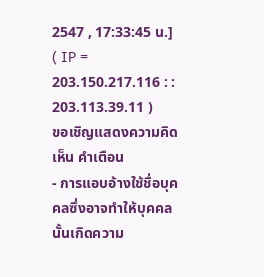2547 , 17:33:45 น.] ( IP = 203.150.217.116 : : 203.113.39.11 )
ขอเชิญแสดงความคิดเห็น คำเตือน
- การแอบอ้างใช้ชื่อบุคคลซึ่งอาจทำให้บุคคลนั้นเกิดความ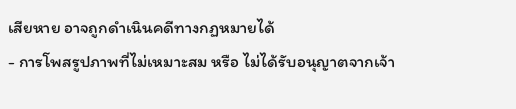เสียหาย อาจถูกดำเนินคดีทางกฏหมายได้
- การโพสรูปภาพที่ไม่เหมาะสม หรือ ไม่ได้รับอนุญาตจากเจ้า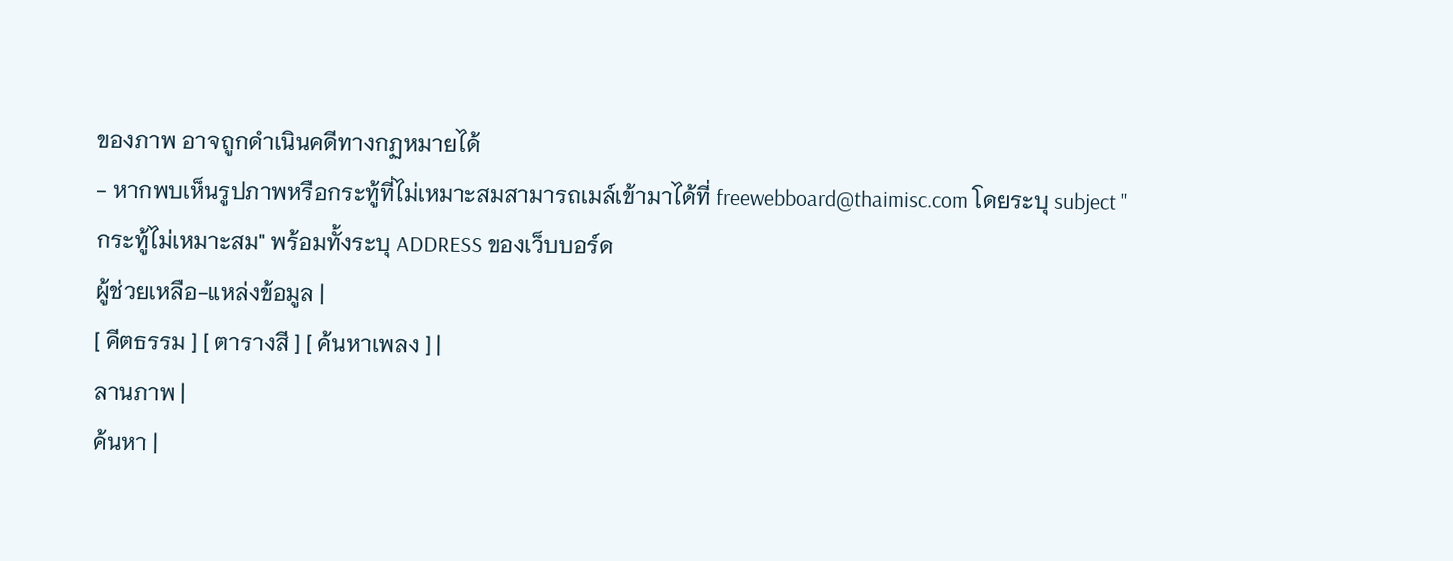ของภาพ อาจถูกดำเนินคดีทางกฏหมายได้
- หากพบเห็นรูปภาพหรือกระทู้ที่ไม่เหมาะสมสามารถเมล์เข้ามาได้ที่ freewebboard@thaimisc.com โดยระบุ subject "กระทู้ไม่เหมาะสม" พร้อมทั้งระบุ ADDRESS ของเว็บบอร์ด
ผู้ช่วยเหลือ-แหล่งข้อมูล |
[ คีตธรรม ] [ ตารางสี ] [ ค้นหาเพลง ] |
ลานภาพ |
ค้นหา |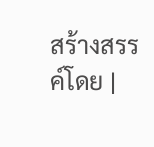สร้างสรรค์โดย |